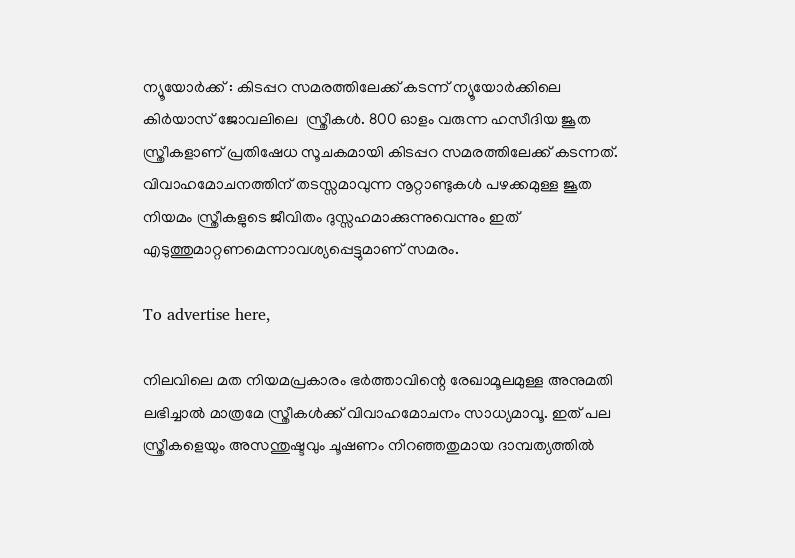ന്യൂയോർക്ക് : കിടപ്പറ സമരത്തിലേക്ക് കടന്ന് ന്യൂയോര്‍ക്കിലെ കിര്‍യാസ് ജോവലിലെ  സ്ത്രീകള്‍. 800 ഓളം വരുന്ന ഹസീദിയ ജൂത സ്ത്രീകളാണ് പ്രതിഷേധ സൂചകമായി കിടപ്പറ സമരത്തിലേക്ക് കടന്നത്. വിവാഹമോചനത്തിന് തടസ്സമാവുന്ന നൂറ്റാണ്ടുകള്‍ പഴക്കമുള്ള ജൂത നിയമം സ്ത്രീകളുടെ ജീവിതം ദുസ്സഹമാക്കുന്നുവെന്നും ഇത് എടുത്തുമാറ്റണമെന്നാവശ്യപ്പെട്ടുമാണ് സമരം.

To advertise here,

നിലവിലെ മത നിയമപ്രകാരം ഭര്‍ത്താവിന്റെ രേഖാമൂലമുള്ള അനുമതി ലഭിച്ചാല്‍ മാത്രമേ സ്ത്രീകള്‍ക്ക് വിവാഹമോചനം സാധ്യമാവൂ. ഇത് പല സ്ത്രീകളെയും അസന്തുഷ്ടവും ചൂഷണം നിറഞ്ഞതുമായ ദാമ്പത്യത്തില്‍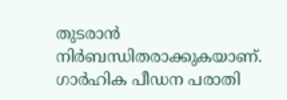തുടരാന്‍ നിര്‍ബന്ധിതരാക്കുകയാണ്. ഗാര്‍ഹിക പീഡന പരാതി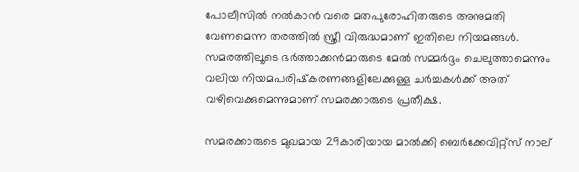പോലീസില്‍ നല്‍കാന്‍ വരെ മതപുരോഹിതരുടെ അനുമതി വേണമെന്ന തരത്തില്‍ സ്ത്രീ വിരുദ്ധമാണ് ഇതിലെ നിയമങ്ങള്‍. സമരത്തിലൂടെ ഭര്‍ത്താക്കന്‍മാരുടെ മേല്‍ സമ്മര്‍ദ്ദം ചെലുത്താമെന്നും വലിയ നിയമപരിഷ്‌കരണങ്ങളിലേക്കുള്ള ചര്‍ച്ചകള്‍ക്ക് അത് വഴിവെക്കുമെന്നുമാണ് സമരക്കാരുടെ പ്രതീക്ഷ.

സമരക്കാരുടെ മുഖമായ 29കാരിയായ മാല്‍ക്കി ബെര്‍ക്കേവിറ്റ്‌സ് നാല്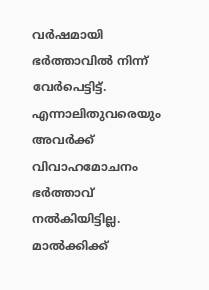വര്‍ഷമായി ഭര്‍ത്താവില്‍ നിന്ന് വേര്‍പെട്ടിട്ട്. എന്നാലിതുവരെയും അവര്‍ക്ക് വിവാഹമോചനം ഭര്‍ത്താവ് നല്‍കിയിട്ടില്ല. മാൽക്കിക്ക്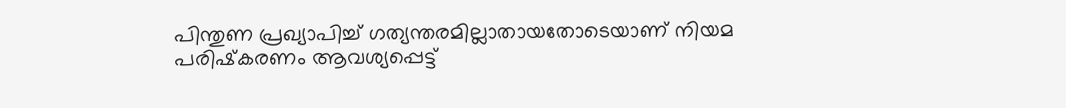പിന്തുണ പ്രഖ്യാപിച്ച് ഗത്യന്തരമില്ലാതായതോടെയാണ് നിയമ പരിഷ്‌കരണം ആവശ്യപ്പെട്ട്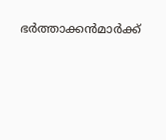ഭര്‍ത്താക്കന്‍മാര്‍ക്ക്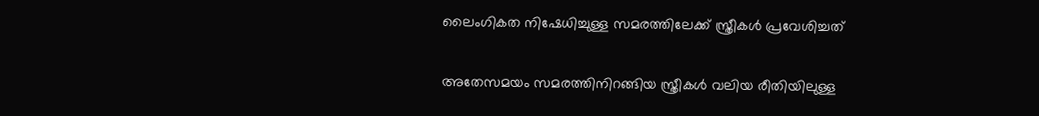ലൈംഗികത നിഷേധിച്ചുള്ള സമരത്തിലേക്ക് സ്ത്രീകള്‍ പ്രവേശിച്ചത്

അതേസമയം സമരത്തിനിറങ്ങിയ സ്ത്രീകള്‍ വലിയ രീതിയിലുള്ള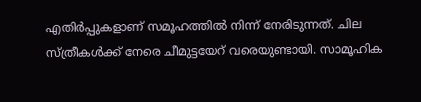എതിര്‍പ്പുകളാണ് സമൂഹത്തില്‍ നിന്ന് നേരിടുന്നത്. ചില സ്ത്രീകള്‍ക്ക് നേരെ ചീമുട്ടയേറ് വരെയുണ്ടായി. സാമൂഹിക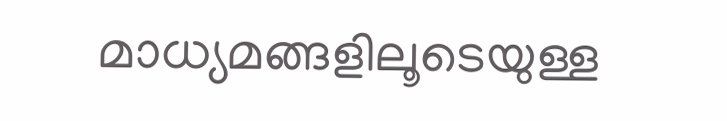മാധ്യമങ്ങളിലൂടെയുള്ള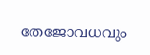തേജോവധവും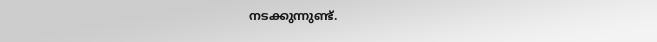നടക്കുന്നുണ്ട്.